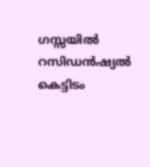ഗസ്സയിൽ റസിഡൻഷ്യൽ കെട്ടിടം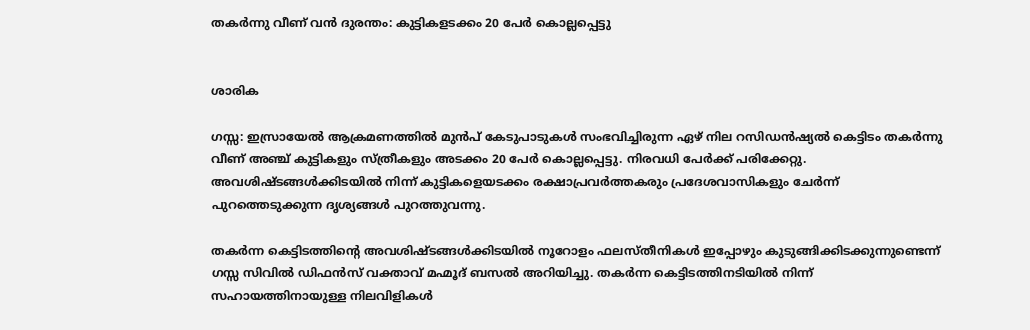തകർന്നു വീണ് വൻ ദുരന്തം: കുട്ടികളടക്കം 20 പേർ കൊല്ലപ്പെട്ടു


ശാരിക

ഗസ്സ: ഇസ്രായേൽ ആക്രമണത്തിൽ മുൻപ് കേടുപാടുകൾ സംഭവിച്ചിരുന്ന ഏഴ് നില റസിഡൻഷ്യൽ കെട്ടിടം തകർന്നു വീണ് അഞ്ച് കുട്ടികളും സ്ത്രീകളും അടക്കം 20 പേർ കൊല്ലപ്പെട്ടു. നിരവധി പേർക്ക് പരിക്കേറ്റു. അവശിഷ്ടങ്ങൾക്കിടയിൽ നിന്ന് കുട്ടികളെയടക്കം രക്ഷാപ്രവർത്തകരും പ്രദേശവാസികളും ചേർന്ന് പുറത്തെടുക്കുന്ന ദൃശ്യങ്ങൾ പുറത്തുവന്നു.

തകർന്ന കെട്ടിടത്തിന്റെ അവശിഷ്ടങ്ങൾക്കിടയിൽ നൂറോളം ഫലസ്തീനികൾ ഇപ്പോഴും കുടുങ്ങിക്കിടക്കുന്നുണ്ടെന്ന് ഗസ്സ സിവിൽ ഡിഫൻസ് വക്താവ് മഹ്മൂദ് ബസൽ അറിയിച്ചു. തകർന്ന കെട്ടിടത്തിനടിയിൽ നിന്ന് സഹായത്തിനായുള്ള നിലവിളികൾ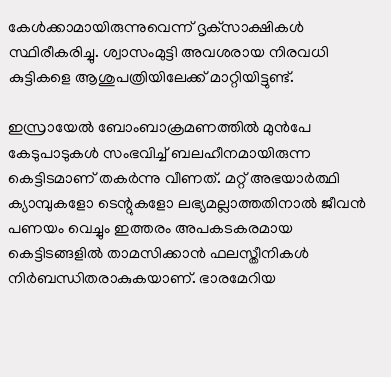കേൾക്കാമായിരുന്നുവെന്ന് ദൃക്‌സാക്ഷികൾ സ്ഥിരീകരിച്ചു. ശ്വാസംമുട്ടി അവശരായ നിരവധി കുട്ടികളെ ആശുപത്രിയിലേക്ക് മാറ്റിയിട്ടുണ്ട്.

ഇസ്രായേൽ ബോംബാക്രമണത്തിൽ മുൻപേ കേടുപാടുകൾ സംഭവിച്ച് ബലഹീനമായിരുന്ന കെട്ടിടമാണ് തകർന്നു വീണത്. മറ്റ് അഭയാർത്ഥി ക്യാമ്പുകളോ ടെന്റുകളോ ലഭ്യമല്ലാത്തതിനാൽ ജീവൻ പണയം വെച്ചും ഇത്തരം അപകടകരമായ കെട്ടിടങ്ങളിൽ താമസിക്കാൻ ഫലസ്തീനികൾ നിർബന്ധിതരാകുകയാണ്. ഭാരമേറിയ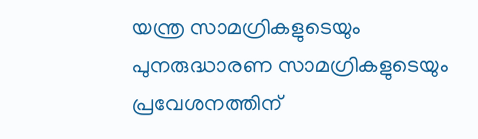യന്ത്ര സാമഗ്രികളുടെയും പുനരുദ്ധാരണ സാമഗ്രികളുടെയും പ്രവേശനത്തിന്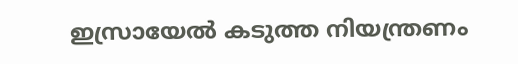ഇസ്രായേൽ കടുത്ത നിയന്ത്രണം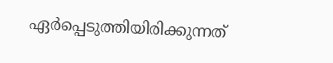ഏർപ്പെടുത്തിയിരിക്കുന്നത്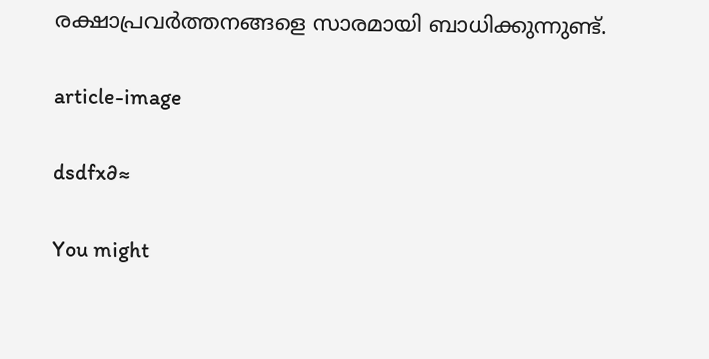രക്ഷാപ്രവർത്തനങ്ങളെ സാരമായി ബാധിക്കുന്നുണ്ട്.

article-image

dsdfx∂≈

You might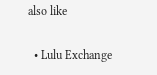also like

  • Lulu Exchange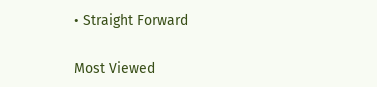• Straight Forward

Most Viewed